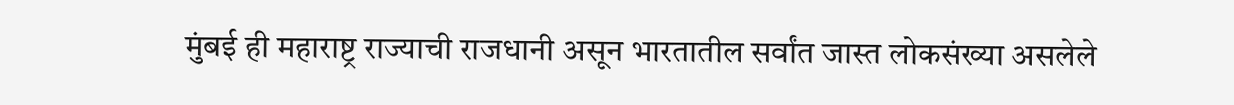मुंबई ही महाराष्ट्र राज्याची राजधानी असून भारतातील सर्वांत जास्त लोकसंख्या असलेले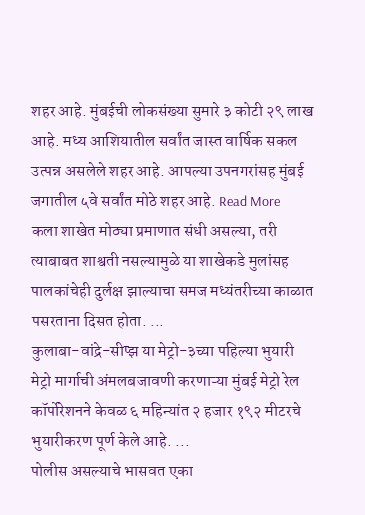शहर आहे. मुंबईची लोकसंख्या सुमारे ३ कोटी २९ लाख आहे. मध्य आशियातील सर्वांत जास्त वार्षिक सकल उत्पन्न असलेले शहर आहे. आपल्या उपनगरांसह मुंबई जगातील ५वे सर्वांत मोठे शहर आहे. Read More
कला शाखेत मोठ्या प्रमाणात संधी असल्या, तरी त्याबाबत शाश्वती नसल्यामुळे या शाखेकडे मुलांसह पालकांचेही दुर्लक्ष झाल्याचा समज मध्यंतरीच्या काळात पसरताना दिसत होता. ...
कुलाबा-वांद्रे-सीप्झ या मेट्रो-३च्या पहिल्या भुयारी मेट्रो मार्गाची अंमलबजावणी करणाऱ्या मुंबई मेट्रो रेल कॉर्पोरेशनने केवळ ६ महिन्यांत २ हजार १९२ मीटरचे भुयारीकरण पूर्ण केले आहे. ...
पोलीस असल्याचे भासवत एका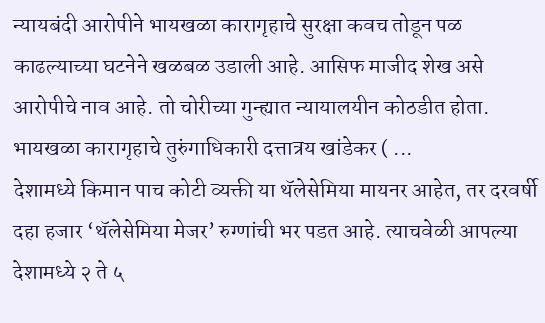न्यायबंदी आरोपीने भायखळा कारागृहाचे सुरक्षा कवच तोडून पळ काढल्याच्या घटनेने खळबळ उडाली आहे. आसिफ माजीद शेख असे आरोपीचे नाव आहे. तो चोरीच्या गुन्ह्यात न्यायालयीन कोठडीत होता. भायखळा कारागृहाचे तुरुंगाधिकारी दत्तात्रय खांडेकर ( ...
देशामध्ये किमान पाच कोटी व्यक्ती या थॅलेसेमिया मायनर आहेत, तर दरवर्षी दहा हजार ‘थॅलेसेमिया मेजर’ रुग्णांची भर पडत आहे. त्याचवेळी आपल्या देशामध्ये २ ते ५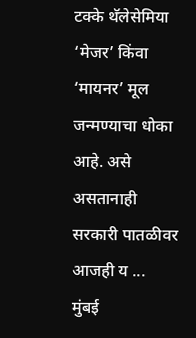टक्के थॅलेसेमिया ‘मेजर’ किंवा ‘मायनर’ मूल जन्मण्याचा धोका आहे. असे असतानाही सरकारी पातळीवर आजही य ...
मुंबई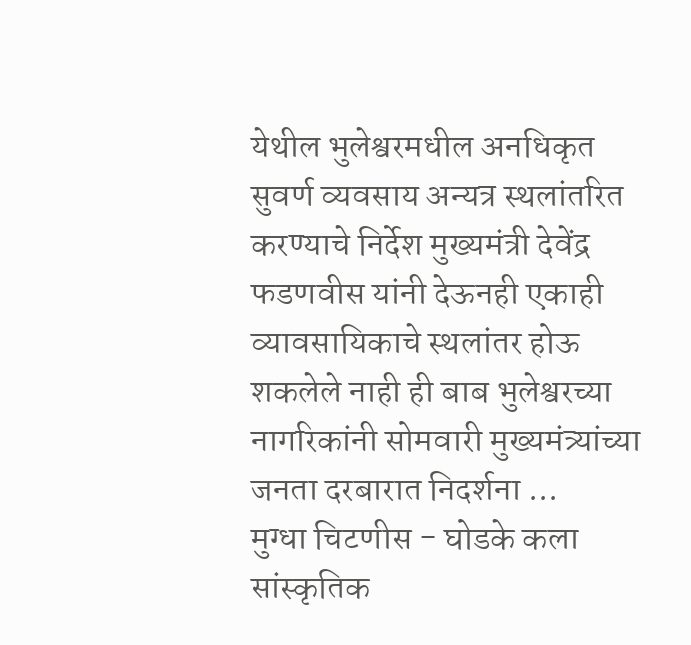येथील भुलेश्वरमधील अनधिकृत सुवर्ण व्यवसाय अन्यत्र स्थलांतरित करण्याचे निर्देश मुख्यमंत्री देवेंद्र फडणवीस यांनी देऊनही एकाही व्यावसायिकाचे स्थलांतर होऊ शकलेले नाही ही बाब भुलेश्वरच्या नागरिकांनी सोमवारी मुख्यमंत्र्यांच्या जनता दरबारात निदर्शना ...
मुग्धा चिटणीस - घोडके कला सांस्कृतिक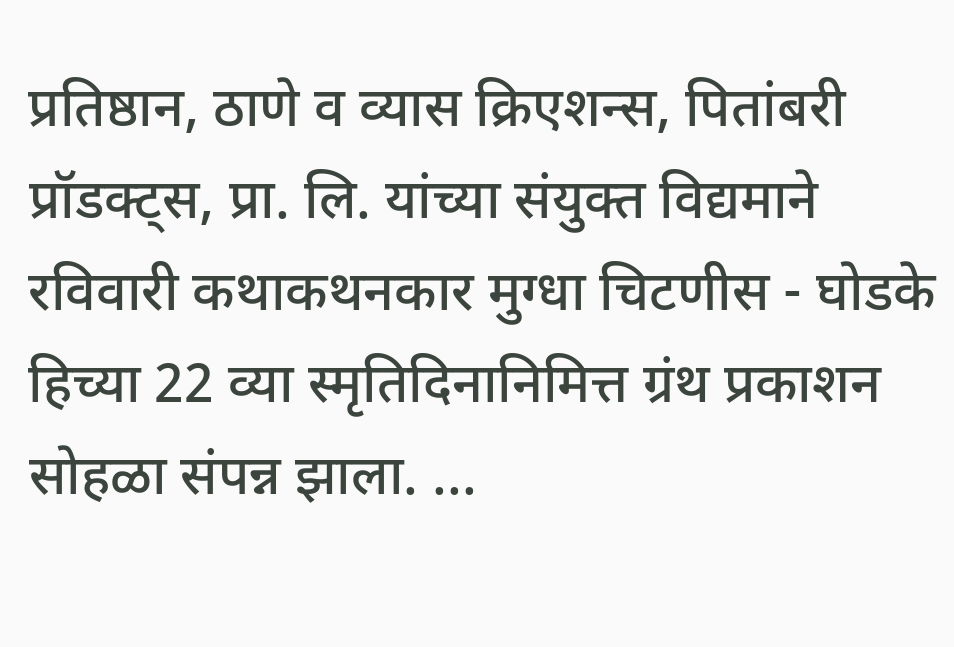प्रतिष्ठान, ठाणे व व्यास क्रिएशन्स, पितांबरी प्रॉडक्ट्स, प्रा. लि. यांच्या संयुक्त विद्यमाने रविवारी कथाकथनकार मुग्धा चिटणीस - घोडके हिच्या 22 व्या स्मृतिदिनानिमित्त ग्रंथ प्रकाशन सोहळा संपन्न झाला. ...